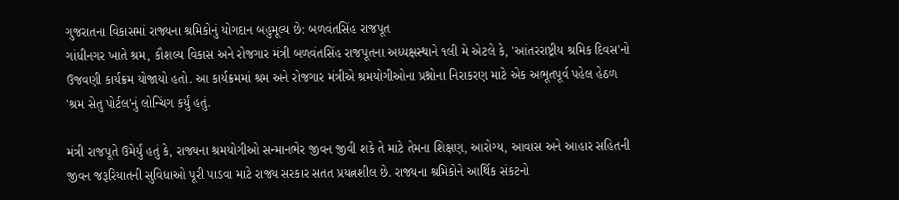ગુજરાતના વિકાસમાં રાજ્યના શ્રમિકોનું યોગદાન બહુમૂલ્ય છે: બળવંતસિંહ રાજપૂત
ગાંધીનગર ખાતે શ્રમ, કૌશલ્ય વિકાસ અને રોજગાર મંત્રી બળવંતસિંહ રાજપૂતના અધ્યક્ષસ્થાને ૧લી મે એટલે કે, 'આંતરરાષ્ટ્રીય શ્રમિક દિવસ'નો ઉજવણી કાર્યક્રમ યોજાયો હતો. આ કાર્યક્રમમાં શ્રમ અને રોજગાર મંત્રીએ શ્રમયોગીઓના પ્રશ્નોના નિરાકરણ માટે એક અભૂતપૂર્વ પહેલ હેઠળ 'શ્રમ સેતુ પોર્ટલ'નું લોન્ચિંગ કર્યું હતું.

મંત્રી રાજપૂતે ઉમેર્યું હતું કે, રાજ્યના શ્રમયોગીઓ સન્માનભેર જીવન જીવી શકે તે માટે તેમના શિક્ષણ, આરોગ્ય, આવાસ અને આહાર સહિતની જીવન જરૂરિયાતની સુવિધાઓ પૂરી પાડવા માટે રાજ્ય સરકાર સતત પ્રયત્નશીલ છે. રાજ્યના શ્રમિકોને આર્થિક સંકટનો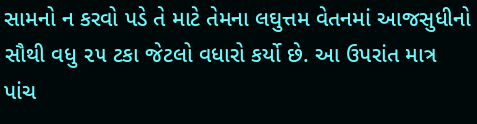સામનો ન કરવો પડે તે માટે તેમના લઘુત્તમ વેતનમાં આજસુધીનો સૌથી વધુ ૨૫ ટકા જેટલો વધારો કર્યો છે. આ ઉપરાંત માત્ર પાંચ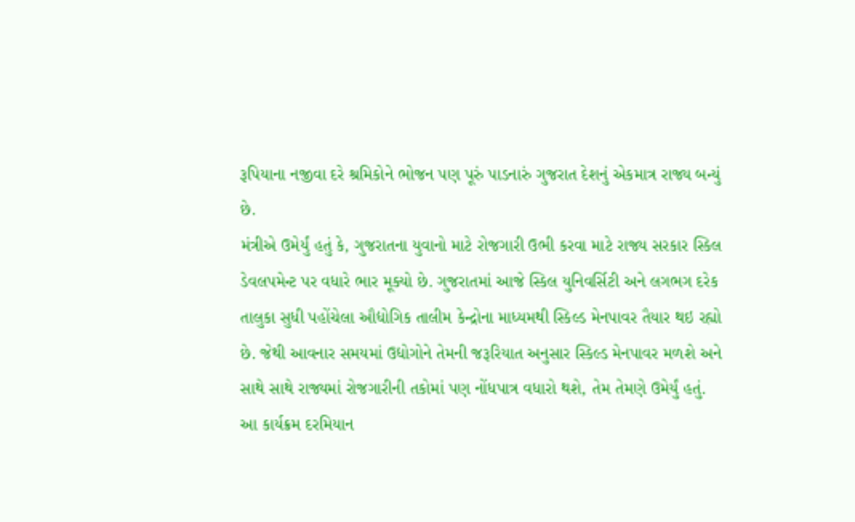રૂપિયાના નજીવા દરે શ્રમિકોને ભોજન પણ પૂરું પાડનારું ગુજરાત દેશનું એકમાત્ર રાજ્ય બન્યું છે.
મંત્રીએ ઉમેર્યું હતું કે, ગુજરાતના યુવાનો માટે રોજગારી ઉભી કરવા માટે રાજ્ય સરકાર સ્કિલ ડેવલપમેન્ટ પર વધારે ભાર મૂક્યો છે. ગુજરાતમાં આજે સ્કિલ યુનિવર્સિટી અને લગભગ દરેક તાલુકા સુધી પહોંચેલા ઔદ્યોગિક તાલીમ કેન્દ્રોના માધ્યમથી સ્કિલ્ડ મેનપાવર તૈયાર થઇ રહ્યો છે. જેથી આવનાર સમયમાં ઉદ્યોગોને તેમની જરૂરિયાત અનુસાર સ્કિલ્ડ મેનપાવર મળશે અને સાથે સાથે રાજ્યમાં રોજગારીની તકોમાં પણ નોંધપાત્ર વધારો થશે, તેમ તેમણે ઉમેર્યું હતું.
આ કાર્યક્રમ દરમિયાન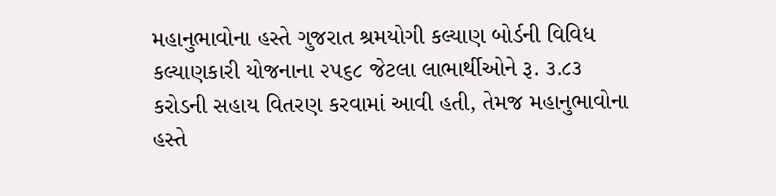મહાનુભાવોના હસ્તે ગુજરાત શ્રમયોગી કલ્યાણ બોર્ડની વિવિધ કલ્યાણકારી યોજનાના ૨૫૬૮ જેટલા લાભાર્થીઓને રૂ. ૩.૮૩ કરોડની સહાય વિતરણ કરવામાં આવી હતી, તેમજ મહાનુભાવોના હસ્તે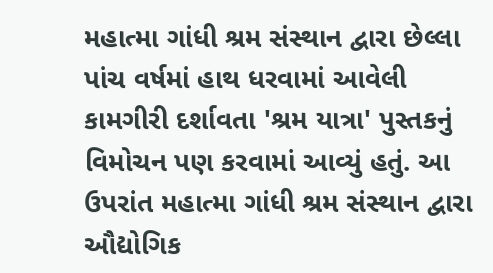મહાત્મા ગાંધી શ્રમ સંસ્થાન દ્વારા છેલ્લા પાંચ વર્ષમાં હાથ ધરવામાં આવેલી કામગીરી દર્શાવતા 'શ્રમ યાત્રા' પુસ્તકનું વિમોચન પણ કરવામાં આવ્યું હતું. આ ઉપરાંત મહાત્મા ગાંધી શ્રમ સંસ્થાન દ્વારા ઔદ્યોગિક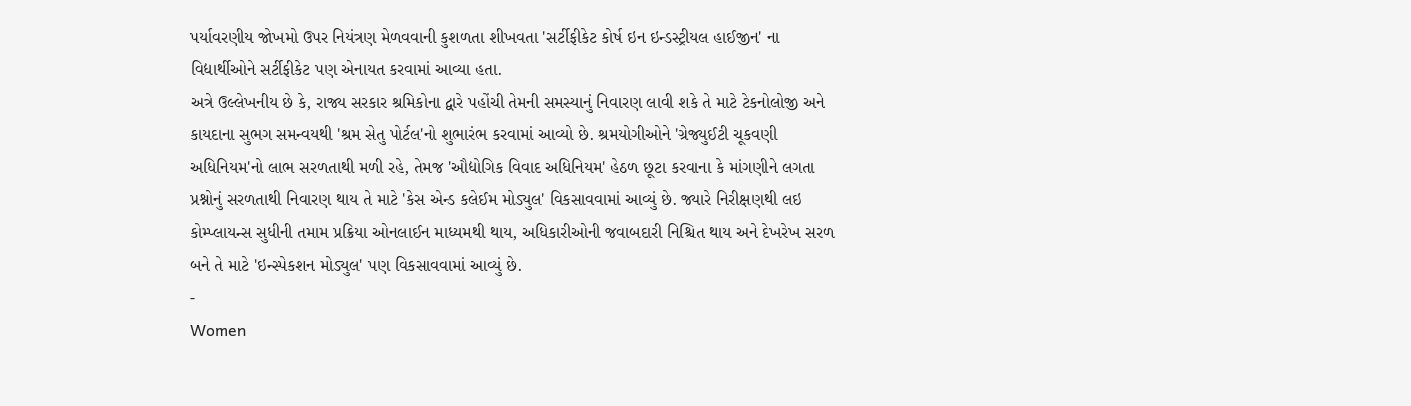પર્યાવરણીય જોખમો ઉપર નિયંત્રણ મેળવવાની કુશળતા શીખવતા 'સર્ટીફીકેટ કોર્ષ ઇન ઇન્ડસ્ટ્રીયલ હાઈજીન' ના વિદ્યાર્થીઓને સર્ટીફીકેટ પણ એનાયત કરવામાં આવ્યા હતા.
અત્રે ઉલ્લેખનીય છે કે, રાજ્ય સરકાર શ્રમિકોના દ્વારે પહોંચી તેમની સમસ્યાનું નિવારણ લાવી શકે તે માટે ટેકનોલોજી અને કાયદાના સુભગ સમન્વયથી 'શ્રમ સેતુ પોર્ટલ'નો શુભારંભ કરવામાં આવ્યો છે. શ્રમયોગીઓને 'ગ્રેજ્યુઈટી ચૂકવણી અધિનિયમ'નો લાભ સરળતાથી મળી રહે, તેમજ 'ઔદ્યોગિક વિવાદ અધિનિયમ' હેઠળ છૂટા કરવાના કે માંગણીને લગતા પ્રશ્નોનું સરળતાથી નિવારણ થાય તે માટે 'કેસ એન્ડ કલેઈમ મોડ્યુલ' વિકસાવવામાં આવ્યું છે. જ્યારે નિરીક્ષણથી લઇ કોમ્પ્લાયન્સ સુધીની તમામ પ્રક્રિયા ઓનલાઈન માધ્યમથી થાય, અધિકારીઓની જવાબદારી નિશ્ચિત થાય અને દેખરેખ સરળ બને તે માટે 'ઇન્સ્પેકશન મોડ્યુલ' પણ વિકસાવવામાં આવ્યું છે.
-
Women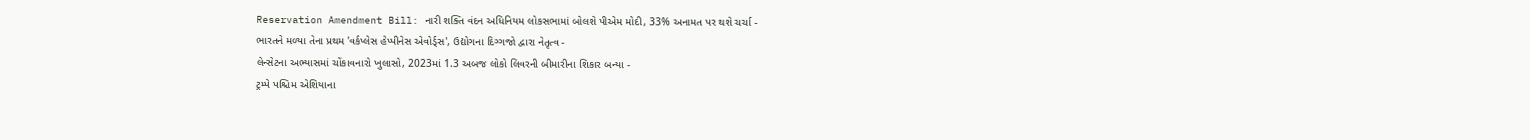Reservation Amendment Bill: નારી શક્તિ વંદન અધિનિયમ લોકસભામાં બોલશે પીએમ મોદી, 33% અનામત પર થશે ચર્ચા -
ભારતને મળ્યા તેના પ્રથમ 'વર્કપ્લેસ હેપ્પીનેસ એવોર્ડ્સ', ઉદ્યોગના દિગ્ગજો દ્વારા નેતૃત્વ -
લેન્સેટના અભ્યાસમાં ચોંકાવનારો ખુલાસો, 2023માં 1.3 અબજ લોકો લિવરની બીમારીના શિકાર બન્યા -
ટ્રમ્પે પશ્ચિમ એશિયાના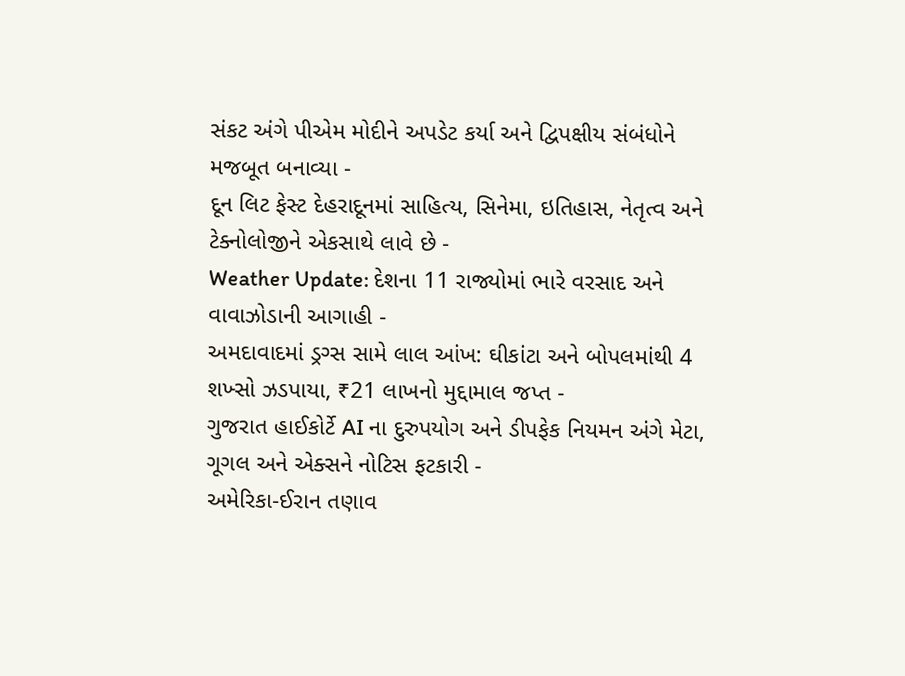સંકટ અંગે પીએમ મોદીને અપડેટ કર્યા અને દ્વિપક્ષીય સંબંધોને મજબૂત બનાવ્યા -
દૂન લિટ ફેસ્ટ દેહરાદૂનમાં સાહિત્ય, સિનેમા, ઇતિહાસ, નેતૃત્વ અને ટેક્નોલોજીને એકસાથે લાવે છે -
Weather Update: દેશના 11 રાજ્યોમાં ભારે વરસાદ અને વાવાઝોડાની આગાહી -
અમદાવાદમાં ડ્રગ્સ સામે લાલ આંખ: ઘીકાંટા અને બોપલમાંથી 4 શખ્સો ઝડપાયા, ₹21 લાખનો મુદ્દામાલ જપ્ત -
ગુજરાત હાઈકોર્ટે AI ના દુરુપયોગ અને ડીપફેક નિયમન અંગે મેટા, ગૂગલ અને એક્સને નોટિસ ફટકારી -
અમેરિકા-ઈરાન તણાવ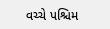વચ્ચે પશ્ચિમ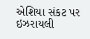એશિયા સંકટ પર ઇઝરાયલી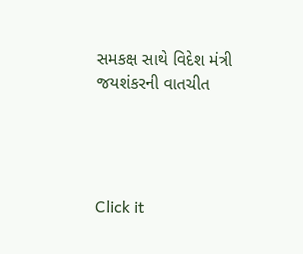સમકક્ષ સાથે વિદેશ મંત્રી જયશંકરની વાતચીત




Click it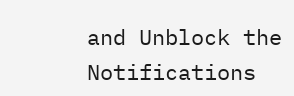and Unblock the Notifications